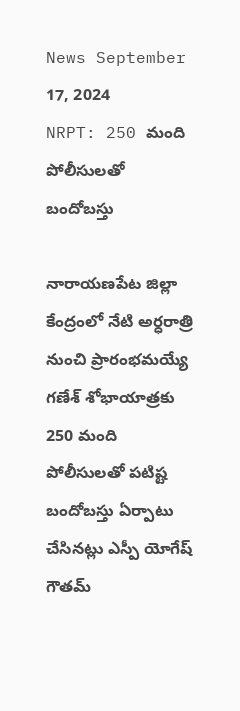News September 17, 2024
NRPT: 250 మంది పోలీసులతో బందోబస్తు

నారాయణపేట జిల్లా కేంద్రంలో నేటి అర్ధరాత్రి నుంచి ప్రారంభమయ్యే గణేశ్ శోభాయాత్రకు 250 మంది పోలీసులతో పటిష్ట బందోబస్తు ఏర్పాటు చేసినట్లు ఎస్పీ యోగేష్ గౌతమ్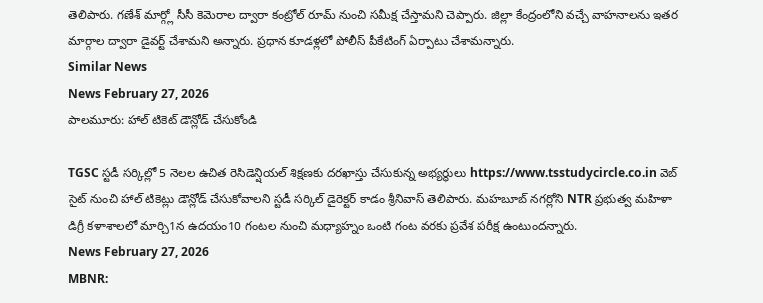తెలిపారు. గణేశ్ మార్గ్లో సీసీ కెమెరాల ద్వారా కంట్రోల్ రూమ్ నుంచి సమీక్ష చేస్తామని చెప్పారు. జిల్లా కేంద్రంలోని వచ్చే వాహనాలను ఇతర మార్గాల ద్వారా డైవర్ట్ చేశామని అన్నారు. ప్రధాన కూడళ్లలో పోలీస్ పీకేటింగ్ ఏర్పాటు చేశామన్నారు.
Similar News
News February 27, 2026
పాలమూరు: హాల్ టికెట్ డౌన్లోడ్ చేసుకోండి

TGSC స్టడీ సర్కిల్లో 5 నెలల ఉచిత రెసిడెన్షియల్ శిక్షణకు దరఖాస్తు చేసుకున్న అభ్యర్థులు https://www.tsstudycircle.co.in వెబ్ సైట్ నుంచి హాల్ టికెట్లు డౌన్లోడ్ చేసుకోవాలని స్టడీ సర్కిల్ డైరెక్టర్ కాడం శ్రీనివాస్ తెలిపారు. మహబూబ్ నగర్లోని NTR ప్రభుత్వ మహిళా డిగ్రీ కళాశాలలో మార్చి1న ఉదయం10 గంటల నుంచి మధ్యాహ్నం ఒంటి గంట వరకు ప్రవేశ పరీక్ష ఉంటుందన్నారు.
News February 27, 2026
MBNR: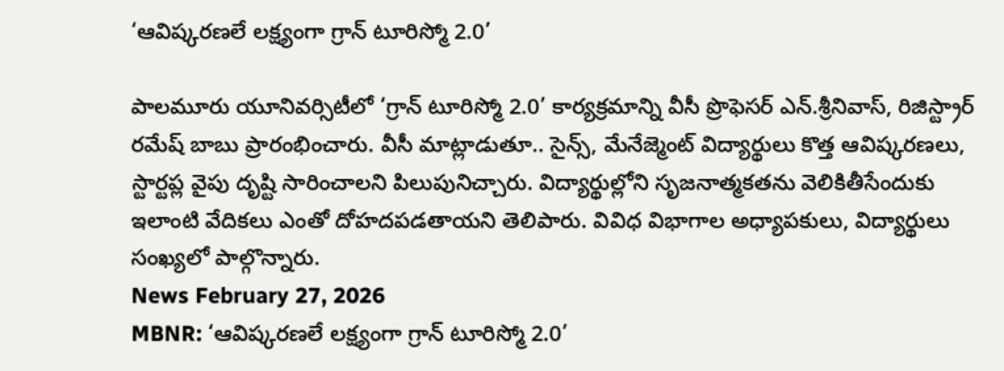‘ఆవిష్కరణలే లక్ష్యంగా గ్రాన్ టూరిస్మో 2.0’

పాలమూరు యూనివర్సిటీలో ‘గ్రాన్ టూరిస్మో 2.0’ కార్యక్రమాన్ని వీసీ ప్రొఫెసర్ ఎన్.శ్రీనివాస్, రిజిస్ట్రార్ రమేష్ బాబు ప్రారంభించారు. వీసీ మాట్లాడుతూ.. సైన్స్, మేనేజ్మెంట్ విద్యార్థులు కొత్త ఆవిష్కరణలు, స్టార్టప్ల వైపు దృష్టి సారించాలని పిలుపునిచ్చారు. విద్యార్థుల్లోని సృజనాత్మకతను వెలికితీసేందుకు ఇలాంటి వేదికలు ఎంతో దోహదపడతాయని తెలిపారు. వివిధ విభాగాల అధ్యాపకులు, విద్యార్థులు సంఖ్యలో పాల్గొన్నారు.
News February 27, 2026
MBNR: ‘ఆవిష్కరణలే లక్ష్యంగా గ్రాన్ టూరిస్మో 2.0’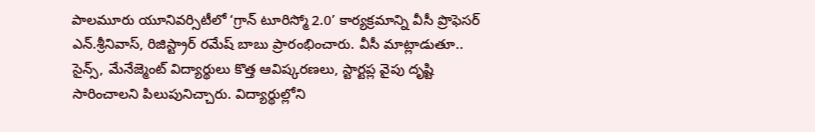పాలమూరు యూనివర్సిటీలో ‘గ్రాన్ టూరిస్మో 2.0’ కార్యక్రమాన్ని వీసీ ప్రొఫెసర్ ఎన్.శ్రీనివాస్, రిజిస్ట్రార్ రమేష్ బాబు ప్రారంభించారు. వీసీ మాట్లాడుతూ.. సైన్స్, మేనేజ్మెంట్ విద్యార్థులు కొత్త ఆవిష్కరణలు, స్టార్టప్ల వైపు దృష్టి సారించాలని పిలుపునిచ్చారు. విద్యార్థుల్లోని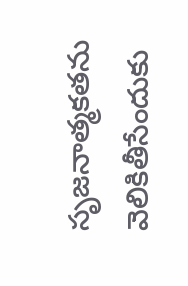సృజనాత్మకతను వెలికితీసేందుకు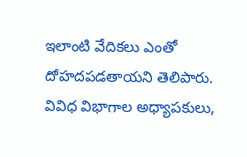ఇలాంటి వేదికలు ఎంతో దోహదపడతాయని తెలిపారు. వివిధ విభాగాల అధ్యాపకులు,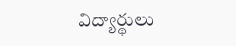విద్యార్థులు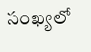సంఖ్యలో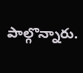పాల్గొన్నారు.